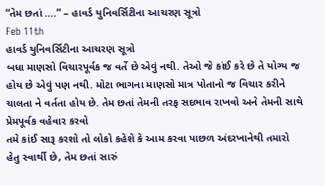“તેમ છતાં ….” – હાવર્ડ યુનિવર્સિટીના આચરણ સૂત્રો
Feb 11th
હાવર્ડ યુનિવર્સિટીના આચરણ સૂત્રો
બધા માણસો વિચારપૂર્વક જ વર્તે છે એવું નથી. તેઓ જે કાંઈ કરે છે તે યોગ્ય જ હોય છે એવું પણ નથી. મોટા ભાગના માણસો માત્ર પોતાનો જ વિચાર કરીને ચાલતા ને વર્તતા હોય છે. તેમ છતાં તેમની તરફ સદભાવ રાખવો અને તેમની સાથે પ્રેમપૂર્વક વહેવાર કરવો
તમે કાંઈ સારૂ કરશો તો લોકો કહેશે કે આમ કરવા પાછળ અંદરખાનેથી તમારો હેતુ સ્વાર્થી છે, તેમ છતાં સારું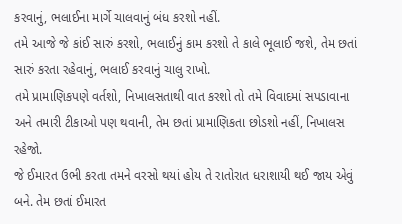કરવાનું, ભલાઈના માર્ગે ચાલવાનું બંધ કરશો નહીં.
તમે આજે જે કાંઈ સારું કરશો, ભલાઈનું કામ કરશો તે કાલે ભૂલાઈ જશે, તેમ છતાં સારું કરતા રહેવાનું, ભલાઈ કરવાનું ચાલુ રાખો.
તમે પ્રામાણિકપણે વર્તશો, નિખાલસતાથી વાત કરશો તો તમે વિવાદમાં સપડાવાના અને તમારી ટીકાઓ પણ થવાની, તેમ છતાં પ્રામાણિકતા છોડશો નહીં, નિખાલસ રહેજો.
જે ઈમારત ઉભી કરતા તમને વરસો થયાં હોય તે રાતોરાત ધરાશાયી થઈ જાય એવું બને. તેમ છતાં ઈમારત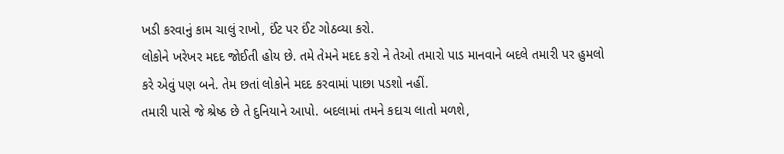ખડી કરવાનું કામ ચાલું રાખો, ઈંટ પર ઈંટ ગોઠવ્યા કરો.
લોકોને ખરેખર મદદ જોઈતી હોય છે. તમે તેમને મદદ કરો ને તેઓ તમારો પાડ માનવાને બદલે તમારી પર હુમલો કરે એવું પણ બને. તેમ છતાં લોકોને મદદ કરવામાં પાછા પડશો નહીં.
તમારી પાસે જે શ્રેષ્ઠ છે તે દુનિયાને આપો. બદલામાં તમને કદાચ લાતો મળશે,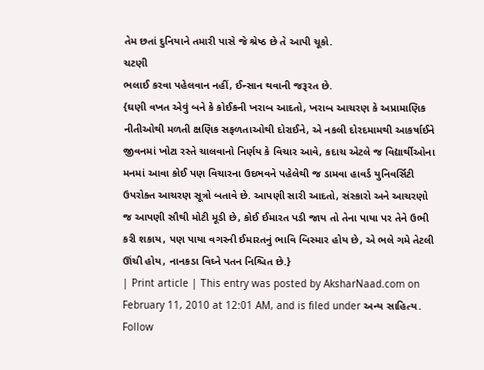તેમ છતાં દુનિયાને તમારી પાસે જે શ્રેષ્ઠ છે તે આપી ચૂકો.
ચટણી
ભલાઈ કરવા પહેલવાન નહીં, ઈન્સાન થવાની જરૂરત છે.
{ઘણી વખત એવું બને કે કોઈકની ખરાબ આદતો, ખરાબ આચરણ કે અપ્રામાણિક નીતીઓથી મળતી ક્ષણિક સફળતાઓથી દોરાઈને, એ નકલી દોરદમામથી આકર્ષાઈને જીવનમાં ખોટા રસ્તે ચાલવાનો નિર્ણય કે વિચાર આવે, કદાચ એટલે જ વિદ્યાર્થીઓના મનમાં આવા કોઈ પણ વિચારના ઉદભવને પહેલેથી જ ડામવા હાવર્ડ યુનિવર્સિટી ઉપરોક્ત આચરણ સૂત્રો બતાવે છે. આપણી સારી આદતો, સંસ્કારો અને આચરણો જ આપણી સૌથી મોટી મૂડી છે, કોઈ ઈમારત પડી જાય તો તેના પાયા પર તેને ઉભી કરી શકાય, પણ પાયા વગરની ઈમારતનું ભાવિ બિસ્માર હોય છે, એ ભલે ગમે તેટલી ઊંચી હોય, નાનકડા વિઘ્ને પતન નિશ્ચિત છે.}
| Print article | This entry was posted by AksharNaad.com on February 11, 2010 at 12:01 AM, and is filed under અન્ય સાહિત્ય. Follow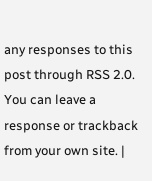any responses to this post through RSS 2.0. You can leave a response or trackback from your own site. |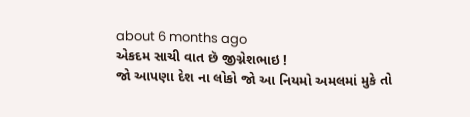about 6 months ago
એકદમ સાચી વાત છૅ જીગ્નેશભાઇ !
જો આપણા દેશ ના લોકો જો આ નિયમો અમલમાં મુકે તો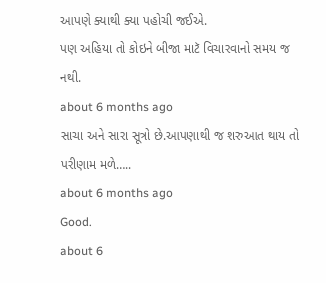આપણે ક્યાથી ક્યા પહોચી જઈએ.
પણ અહિયા તો કોઇને બીજા માટૅ વિચારવાનો સમય જ નથી.
about 6 months ago
સાચા અને સારા સૂત્રો છે.આપણાથી જ શરુઆત થાય તો પરીણામ મળે…..
about 6 months ago
Good.
about 6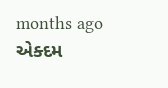months ago
એક્દમ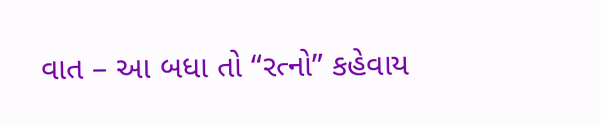વાત – આ બધા તો “રત્નો” કહેવાય